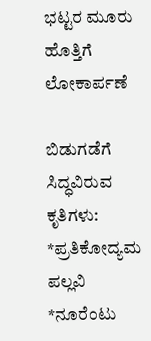ಭಟ್ಟರ ಮೂರು ಹೊತ್ತಿಗೆ ಲೋಕಾರ್ಪಣೆ

ಬಿಡುಗಡೆಗೆ ಸಿದ್ಧವಿರುವ ಕೃತಿಗಳು:
*ಪ್ರತಿಕೋದ್ಯಮ ಪಲ್ಲವಿ
*ನೂರೆಂಟು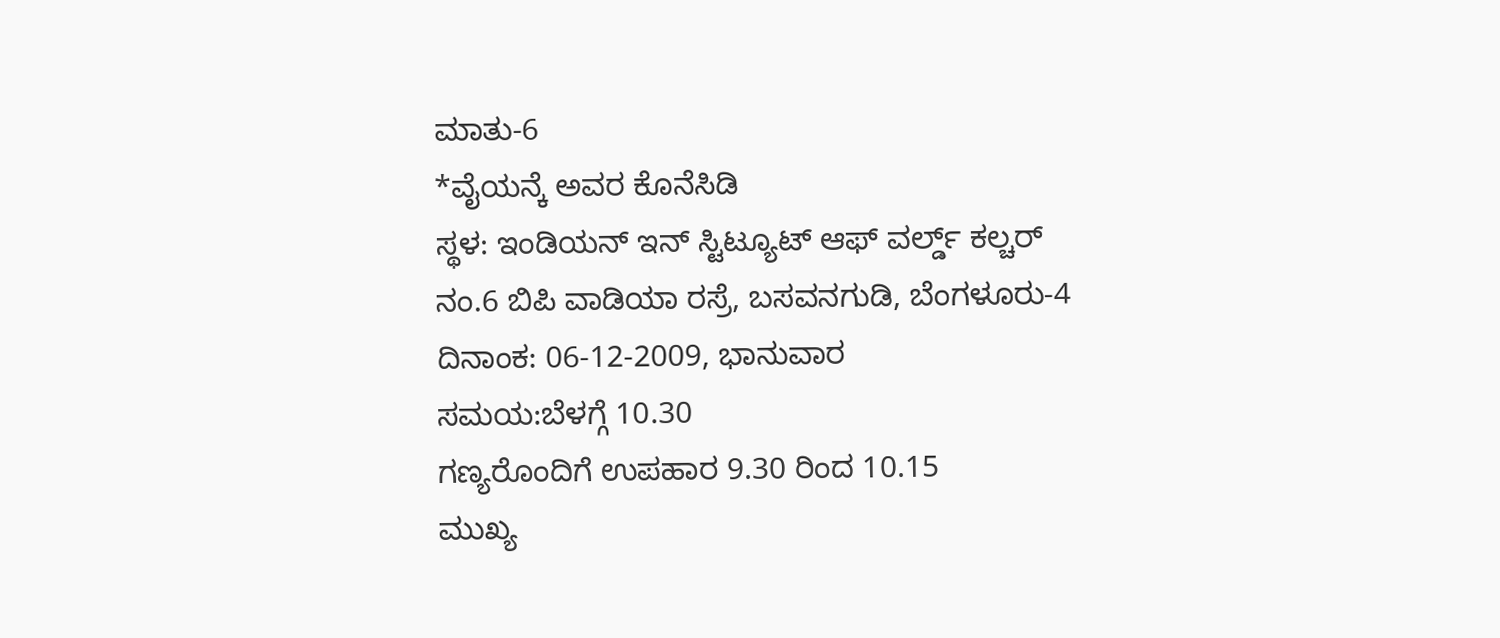ಮಾತು-6
*ವೈಯನ್ಕೆ ಅವರ ಕೊನೆಸಿಡಿ
ಸ್ಥಳ: ಇಂಡಿಯನ್ ಇನ್ ಸ್ಟಿಟ್ಯೂಟ್ ಆಫ್ ವರ್ಲ್ಡ್ ಕಲ್ಚರ್
ನಂ.6 ಬಿಪಿ ವಾಡಿಯಾ ರಸ್ರೆ, ಬಸವನಗುಡಿ, ಬೆಂಗಳೂರು-4
ದಿನಾಂಕ: 06-12-2009, ಭಾನುವಾರ
ಸಮಯ:ಬೆಳಗ್ಗೆ 10.30
ಗಣ್ಯರೊಂದಿಗೆ ಉಪಹಾರ 9.30 ರಿಂದ 10.15
ಮುಖ್ಯ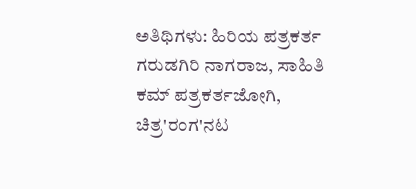ಅತಿಥಿಗಳು: ಹಿರಿಯ ಪತ್ರಕರ್ತ ಗರುಡಗಿರಿ ನಾಗರಾಜ, ಸಾಹಿತಿ ಕಮ್ ಪತ್ರಕರ್ತಜೋಗಿ, ಚಿತ್ರ'ರಂಗ'ನಟ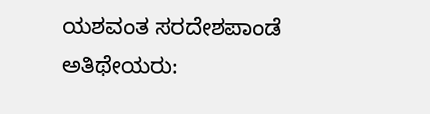ಯಶವಂತ ಸರದೇಶಪಾಂಡೆ
ಅತಿಥೇಯರು: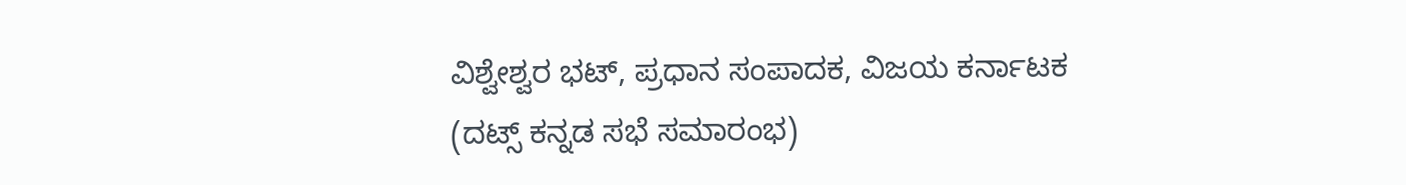ವಿಶ್ವೇಶ್ವರ ಭಟ್, ಪ್ರಧಾನ ಸಂಪಾದಕ, ವಿಜಯ ಕರ್ನಾಟಕ
(ದಟ್ಸ್ ಕನ್ನಡ ಸಭೆ ಸಮಾರಂಭ)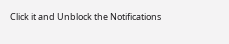Click it and Unblock the Notifications